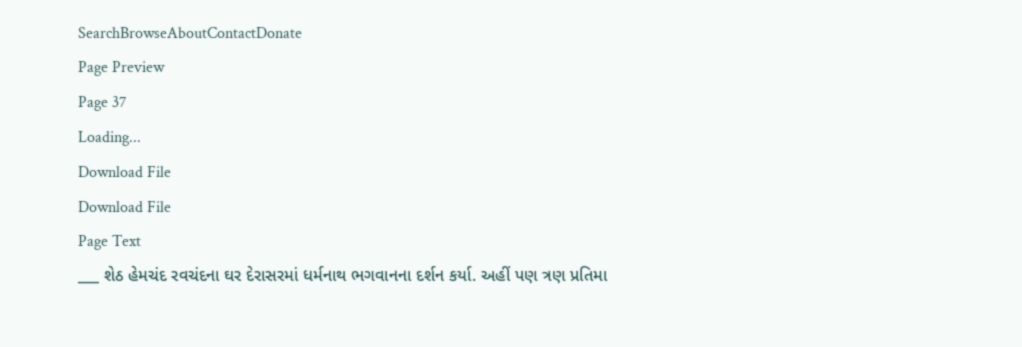SearchBrowseAboutContactDonate
Page Preview
Page 37
Loading...
Download File
Download File
Page Text
___ શેઠ હેમચંદ રવચંદના ઘર દેરાસરમાં ધર્મનાથ ભગવાનના દર્શન કર્યા. અહીં પણ ત્રણ પ્રતિમા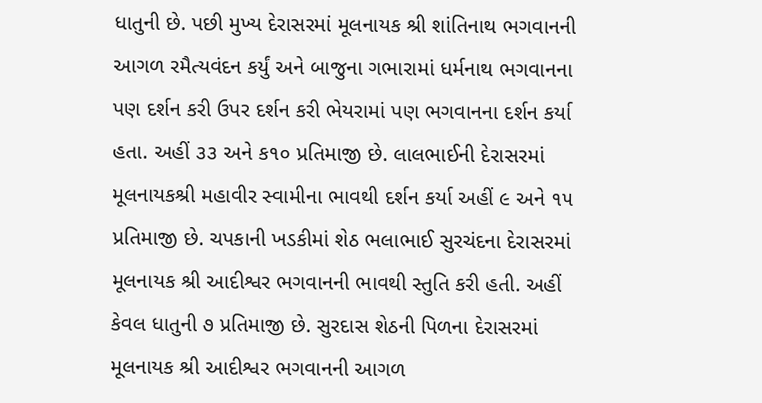ધાતુની છે. પછી મુખ્ય દેરાસરમાં મૂલનાયક શ્રી શાંતિનાથ ભગવાનની આગળ રમૈત્યવંદન કર્યું અને બાજુના ગભારામાં ધર્મનાથ ભગવાનના પણ દર્શન કરી ઉપર દર્શન કરી ભેયરામાં પણ ભગવાનના દર્શન કર્યા હતા. અહીં ૩૩ અને ક૧૦ પ્રતિમાજી છે. લાલભાઈની દેરાસરમાં મૂલનાયકશ્રી મહાવીર સ્વામીના ભાવથી દર્શન કર્યા અહીં ૯ અને ૧૫ પ્રતિમાજી છે. ચપકાની ખડકીમાં શેઠ ભલાભાઈ સુરચંદના દેરાસરમાં મૂલનાયક શ્રી આદીશ્વર ભગવાનની ભાવથી સ્તુતિ કરી હતી. અહીં કેવલ ધાતુની ૭ પ્રતિમાજી છે. સુરદાસ શેઠની પિળના દેરાસરમાં મૂલનાયક શ્રી આદીશ્વર ભગવાનની આગળ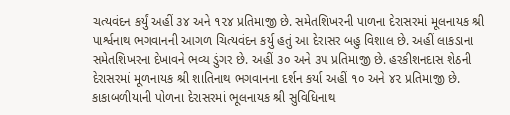ચત્યવંદન કર્યું અહીં ૩૪ અને ૧૨૪ પ્રતિમાજી છે. સમેતશિખરની પાળના દેરાસરમાં મૂલનાયક શ્રી પાર્શ્વનાથ ભગવાનની આગળ ચિત્યવંદન કર્યુ હતું આ દેરાસર બહુ વિશાલ છે. અહીં લાકડાના સમેતશિખરના દેખાવને ભવ્ય ડુંગર છે. અહીં ૩૦ અને ૩૫ પ્રતિમાજી છે. હરકીશનદાસ શેઠની દેરાસરમાં મૂળનાયક શ્રી શાતિનાથ ભગવાનના દર્શન કર્યા અહીં ૧૦ અને ૪૨ પ્રતિમાજી છે. કાકાબળીયાની પોળના દેરાસરમાં ભૂલનાયક શ્રી સુવિધિનાથ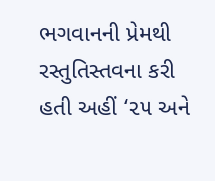ભગવાનની પ્રેમથી રસ્તુતિસ્તવના કરી હતી અહીં ‘૨૫ અને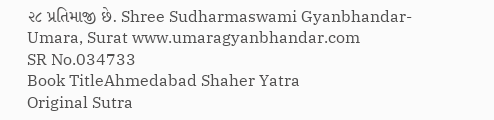૨૮ પ્રતિમાજી છે. Shree Sudharmaswami Gyanbhandar-Umara, Surat www.umaragyanbhandar.com
SR No.034733
Book TitleAhmedabad Shaher Yatra
Original Sutra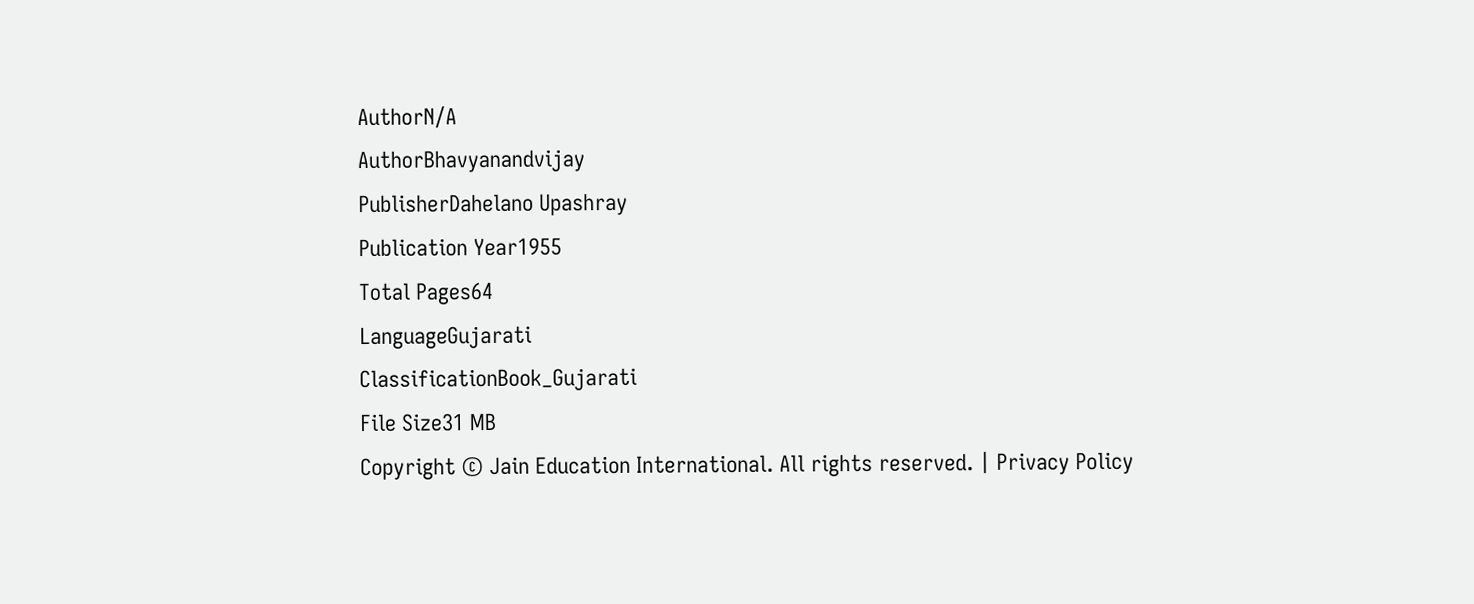AuthorN/A
AuthorBhavyanandvijay
PublisherDahelano Upashray
Publication Year1955
Total Pages64
LanguageGujarati
ClassificationBook_Gujarati
File Size31 MB
Copyright © Jain Education International. All rights reserved. | Privacy Policy